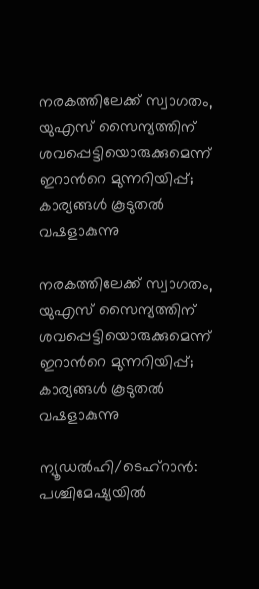നരകത്തിലേക്ക് സ്വാഗതം, യുഎസ് സൈന്യത്തിന് ശവപ്പെട്ടിയൊരുക്കുമെന്ന് ഇറാന്‍റെ മുന്നറിയിപ്പ്; കാര്യങ്ങൾ കൂടുതൽ വഷളാകുന്നു

നരകത്തിലേക്ക് സ്വാഗതം, യുഎസ് സൈന്യത്തിന് ശവപ്പെട്ടിയൊരുക്കുമെന്ന് ഇറാന്‍റെ മുന്നറിയിപ്പ്; കാര്യങ്ങൾ കൂടുതൽ വഷളാകുന്നു

ന്യൂഡൽഹി/ടെഹ്‌റാൻ: പശ്ചിമേഷ്യയിൽ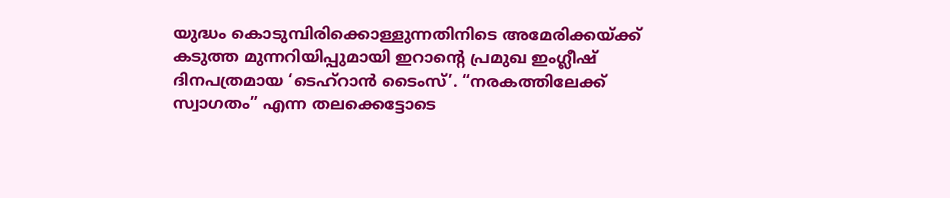യുദ്ധം കൊടുമ്പിരിക്കൊള്ളുന്നതിനിടെ അമേരിക്കയ്ക്ക് കടുത്ത മുന്നറിയിപ്പുമായി ഇറാന്റെ പ്രമുഖ ഇംഗ്ലീഷ് ദിനപത്രമായ ‘ടെഹ്‌റാൻ ടൈംസ്’. “നരകത്തിലേക്ക് സ്വാഗതം” എന്ന തലക്കെട്ടോടെ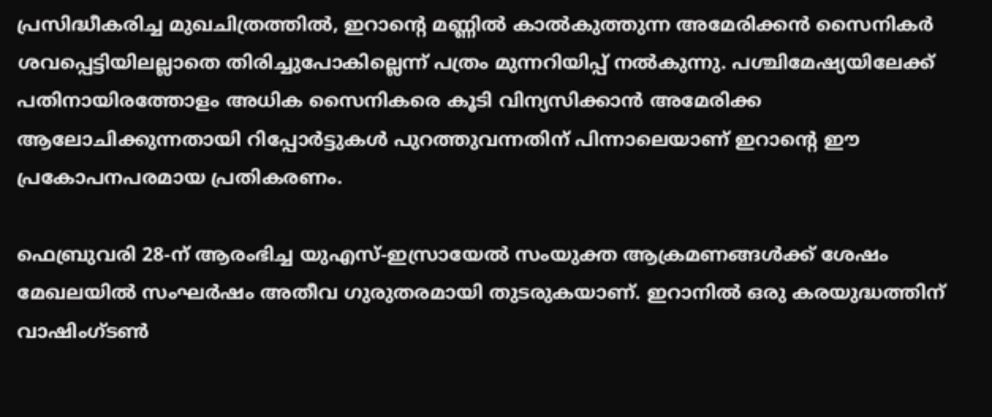പ്രസിദ്ധീകരിച്ച മുഖചിത്രത്തിൽ, ഇറാന്റെ മണ്ണിൽ കാൽകുത്തുന്ന അമേരിക്കൻ സൈനികർ ശവപ്പെട്ടിയിലല്ലാതെ തിരിച്ചുപോകില്ലെന്ന് പത്രം മുന്നറിയിപ്പ് നൽകുന്നു. പശ്ചിമേഷ്യയിലേക്ക് പതിനായിരത്തോളം അധിക സൈനികരെ കൂടി വിന്യസിക്കാൻ അമേരിക്ക ആലോചിക്കുന്നതായി റിപ്പോർട്ടുകൾ പുറത്തുവന്നതിന് പിന്നാലെയാണ് ഇറാന്റെ ഈ പ്രകോപനപരമായ പ്രതികരണം.

ഫെബ്രുവരി 28-ന് ആരംഭിച്ച യുഎസ്-ഇസ്രായേൽ സംയുക്ത ആക്രമണങ്ങൾക്ക് ശേഷം മേഖലയിൽ സംഘർഷം അതീവ ഗുരുതരമായി തുടരുകയാണ്. ഇറാനിൽ ഒരു കരയുദ്ധത്തിന് വാഷിംഗ്ടൺ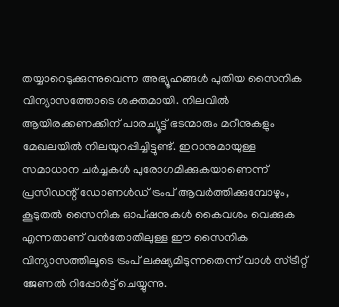തയ്യാറെടുക്കുന്നുവെന്ന അഭ്യൂഹങ്ങൾ പുതിയ സൈനിക വിന്യാസത്തോടെ ശക്തമായി. നിലവിൽ ആയിരക്കണക്കിന് പാരച്യൂട്ട് ഭടന്മാരും മറീനുകളും മേഖലയിൽ നിലയുറപ്പിച്ചിട്ടുണ്ട്. ഇറാനുമായുള്ള സമാധാന ചർച്ചകൾ പുരോഗമിക്കുകയാണെന്ന് പ്രസിഡന്റ് ഡോണൾഡ് ട്രംപ് ആവർത്തിക്കുമ്പോഴും, കൂടുതൽ സൈനിക ഓപ്ഷനുകൾ കൈവശം വെക്കുക എന്നതാണ് വൻതോതിലുള്ള ഈ സൈനിക വിന്യാസത്തിലൂടെ ട്രംപ് ലക്ഷ്യമിടുന്നതെന്ന് വാൾ സ്ട്രീറ്റ് ജേണൽ റിപ്പോർട്ട് ചെയ്യുന്നു.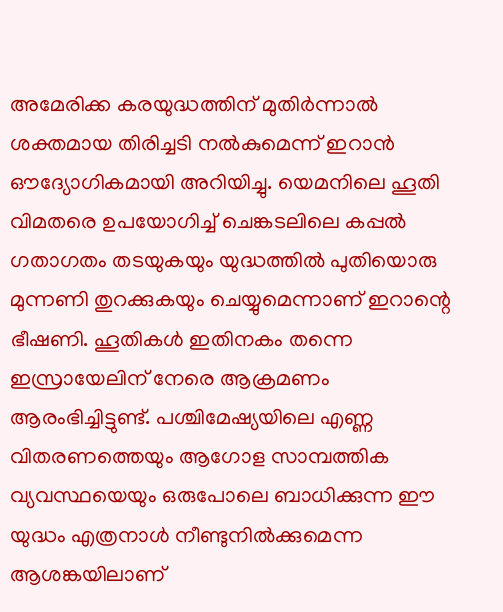അമേരിക്ക കരയുദ്ധത്തിന് മുതിർന്നാൽ ശക്തമായ തിരിച്ചടി നൽകുമെന്ന് ഇറാൻ ഔദ്യോഗികമായി അറിയിച്ചു. യെമനിലെ ഹൂതി വിമതരെ ഉപയോഗിച്ച് ചെങ്കടലിലെ കപ്പൽ ഗതാഗതം തടയുകയും യുദ്ധത്തിൽ പുതിയൊരു മുന്നണി തുറക്കുകയും ചെയ്യുമെന്നാണ് ഇറാന്റെ ഭീഷണി. ഹൂതികൾ ഇതിനകം തന്നെ ഇസ്രായേലിന് നേരെ ആക്രമണം ആരംഭിച്ചിട്ടുണ്ട്. പശ്ചിമേഷ്യയിലെ എണ്ണ വിതരണത്തെയും ആഗോള സാമ്പത്തിക വ്യവസ്ഥയെയും ഒരുപോലെ ബാധിക്കുന്ന ഈ യുദ്ധം എത്രനാൾ നീണ്ടുനിൽക്കുമെന്ന ആശങ്കയിലാണ്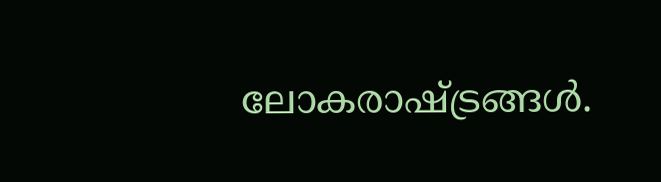ലോകരാഷ്ട്രങ്ങൾ.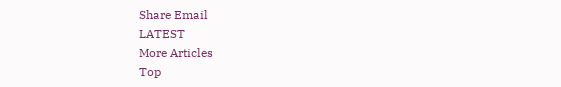Share Email
LATEST
More Articles
Top